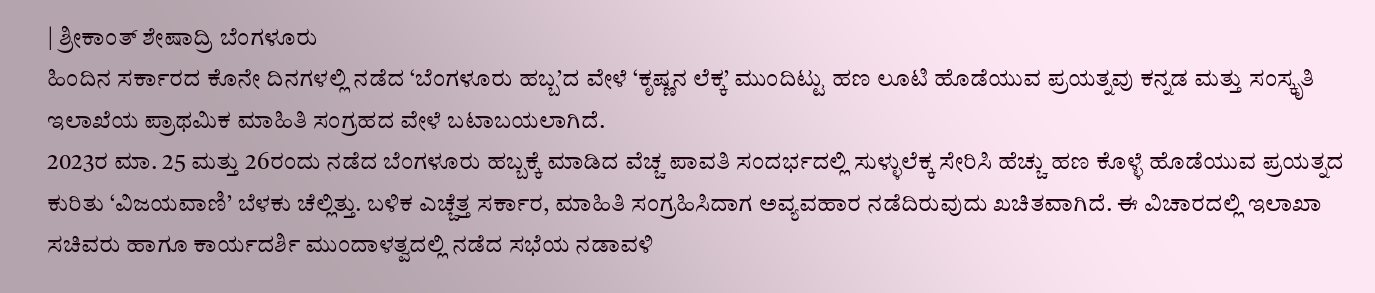| ಶ್ರೀಕಾಂತ್ ಶೇಷಾದ್ರಿ ಬೆಂಗಳೂರು
ಹಿಂದಿನ ಸರ್ಕಾರದ ಕೊನೇ ದಿನಗಳಲ್ಲಿ ನಡೆದ ‘ಬೆಂಗಳೂರು ಹಬ್ಬ’ದ ವೇಳೆ ‘ಕೃಷ್ಣನ ಲೆಕ್ಕ’ ಮುಂದಿಟ್ಟು ಹಣ ಲೂಟಿ ಹೊಡೆಯುವ ಪ್ರಯತ್ನವು ಕನ್ನಡ ಮತ್ತು ಸಂಸ್ಕೃತಿ ಇಲಾಖೆಯ ಪ್ರಾಥಮಿಕ ಮಾಹಿತಿ ಸಂಗ್ರಹದ ವೇಳೆ ಬಟಾಬಯಲಾಗಿದೆ.
2023ರ ಮಾ. 25 ಮತ್ತು 26ರಂದು ನಡೆದ ಬೆಂಗಳೂರು ಹಬ್ಬಕ್ಕೆ ಮಾಡಿದ ವೆಚ್ಚ ಪಾವತಿ ಸಂದರ್ಭದಲ್ಲಿ ಸುಳ್ಳುಲೆಕ್ಕ ಸೇರಿಸಿ ಹೆಚ್ಚು ಹಣ ಕೊಳ್ಳೆ ಹೊಡೆಯುವ ಪ್ರಯತ್ನದ ಕುರಿತು ‘ವಿಜಯವಾಣಿ’ ಬೆಳಕು ಚೆಲ್ಲಿತ್ತು. ಬಳಿಕ ಎಚ್ಚೆತ್ತ ಸರ್ಕಾರ, ಮಾಹಿತಿ ಸಂಗ್ರಹಿಸಿದಾಗ ಅವ್ಯವಹಾರ ನಡೆದಿರುವುದು ಖಚಿತವಾಗಿದೆ. ಈ ವಿಚಾರದಲ್ಲಿ ಇಲಾಖಾ ಸಚಿವರು ಹಾಗೂ ಕಾರ್ಯದರ್ಶಿ ಮುಂದಾಳತ್ವದಲ್ಲಿ ನಡೆದ ಸಭೆಯ ನಡಾವಳಿ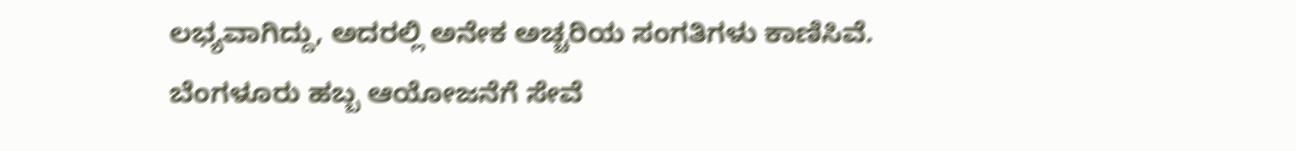ಲಭ್ಯವಾಗಿದ್ದು, ಅದರಲ್ಲಿ ಅನೇಕ ಅಚ್ಚರಿಯ ಸಂಗತಿಗಳು ಕಾಣಿಸಿವೆ.
ಬೆಂಗಳೂರು ಹಬ್ಬ ಆಯೋಜನೆಗೆ ಸೇವೆ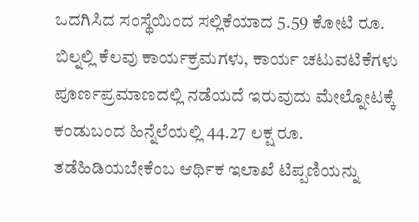ಒದಗಿಸಿದ ಸಂಸ್ಥೆಯಿಂದ ಸಲ್ಲಿಕೆಯಾದ 5.59 ಕೋಟಿ ರೂ. ಬಿಲ್ನಲ್ಲಿ ಕೆಲವು ಕಾರ್ಯಕ್ರಮಗಳು, ಕಾರ್ಯ ಚಟುವಟಿಕೆಗಳು ಪೂರ್ಣಪ್ರಮಾಣದಲ್ಲಿ ನಡೆಯದೆ ಇರುವುದು ಮೇಲ್ನೋಟಕ್ಕೆ ಕಂಡುಬಂದ ಹಿನ್ನೆಲೆಯಲ್ಲಿ 44.27 ಲಕ್ಷ ರೂ. ತಡೆಹಿಡಿಯಬೇಕೆಂಬ ಆರ್ಥಿಕ ಇಲಾಖೆ ಟಿಪ್ಪಣಿಯನ್ನು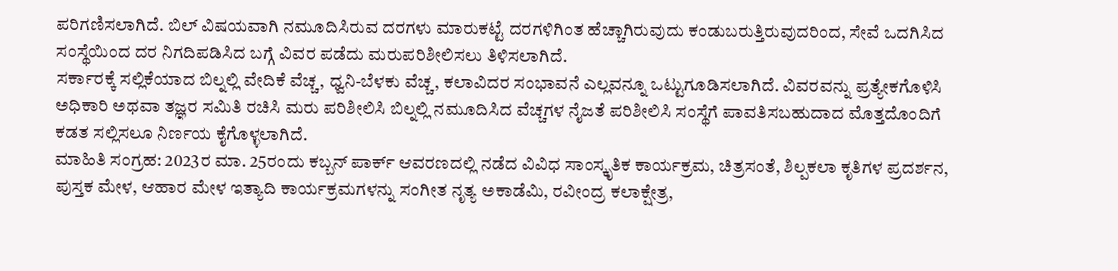ಪರಿಗಣಿಸಲಾಗಿದೆ. ಬಿಲ್ ವಿಷಯವಾಗಿ ನಮೂದಿಸಿರುವ ದರಗಳು ಮಾರುಕಟ್ಟೆ ದರಗಳಿಗಿಂತ ಹೆಚ್ಚಾಗಿರುವುದು ಕಂಡುಬರುತ್ತಿರುವುದರಿಂದ, ಸೇವೆ ಒದಗಿಸಿದ ಸಂಸ್ಥೆಯಿಂದ ದರ ನಿಗದಿಪಡಿಸಿದ ಬಗ್ಗೆ ವಿವರ ಪಡೆದು ಮರುಪರಿಶೀಲಿಸಲು ತಿಳಿಸಲಾಗಿದೆ.
ಸರ್ಕಾರಕ್ಕೆ ಸಲ್ಲಿಕೆಯಾದ ಬಿಲ್ನಲ್ಲಿ ವೇದಿಕೆ ವೆಚ್ಚ, ಧ್ವನಿ-ಬೆಳಕು ವೆಚ್ಚ, ಕಲಾವಿದರ ಸಂಭಾವನೆ ಎಲ್ಲವನ್ನೂ ಒಟ್ಟುಗೂಡಿಸಲಾಗಿದೆ. ವಿವರವನ್ನು ಪ್ರತ್ಯೇಕಗೊಳಿಸಿ ಅಧಿಕಾರಿ ಅಥವಾ ತಜ್ಞರ ಸಮಿತಿ ರಚಿಸಿ ಮರು ಪರಿಶೀಲಿಸಿ ಬಿಲ್ನಲ್ಲಿ ನಮೂದಿಸಿದ ವೆಚ್ಚಗಳ ನೈಜತೆ ಪರಿಶೀಲಿಸಿ ಸಂಸ್ಥೆಗೆ ಪಾವತಿಸಬಹುದಾದ ಮೊತ್ತದೊಂದಿಗೆ ಕಡತ ಸಲ್ಲಿಸಲೂ ನಿರ್ಣಯ ಕೈಗೊಳ್ಳಲಾಗಿದೆ.
ಮಾಹಿತಿ ಸಂಗ್ರಹ: 2023ರ ಮಾ. 25ರಂದು ಕಬ್ಬನ್ ಪಾರ್ಕ್ ಆವರಣದಲ್ಲಿ ನಡೆದ ವಿವಿಧ ಸಾಂಸ್ಕೃತಿಕ ಕಾರ್ಯಕ್ರಮ, ಚಿತ್ರಸಂತೆ, ಶಿಲ್ಪಕಲಾ ಕೃತಿಗಳ ಪ್ರದರ್ಶನ, ಪುಸ್ತಕ ಮೇಳ, ಆಹಾರ ಮೇಳ ಇತ್ಯಾದಿ ಕಾರ್ಯಕ್ರಮಗಳನ್ನು ಸಂಗೀತ ನೃತ್ಯ ಅಕಾಡೆಮಿ, ರವೀಂದ್ರ ಕಲಾಕ್ಷೇತ್ರ,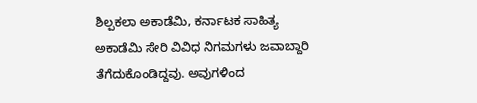ಶಿಲ್ಪಕಲಾ ಅಕಾಡೆಮಿ, ಕರ್ನಾಟಕ ಸಾಹಿತ್ಯ ಅಕಾಡೆಮಿ ಸೇರಿ ವಿವಿಧ ನಿಗಮಗಳು ಜವಾಬ್ದಾರಿ ತೆಗೆದುಕೊಂಡಿದ್ದವು. ಅವುಗಳಿಂದ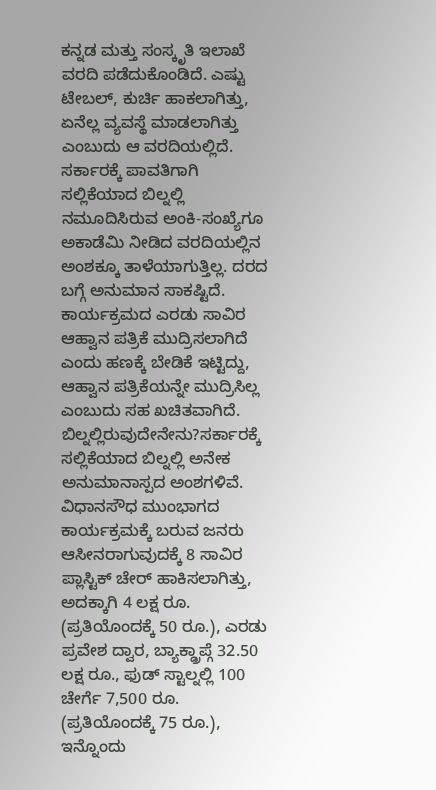ಕನ್ನಡ ಮತ್ತು ಸಂಸ್ಕೃತಿ ಇಲಾಖೆ ವರದಿ ಪಡೆದುಕೊಂಡಿದೆ. ಎಷ್ಟು ಟೇಬಲ್, ಕುರ್ಚಿ ಹಾಕಲಾಗಿತ್ತು, ಏನೆಲ್ಲ ವ್ಯವಸ್ಥೆ ಮಾಡಲಾಗಿತ್ತು ಎಂಬುದು ಆ ವರದಿಯಲ್ಲಿದೆ. ಸರ್ಕಾರಕ್ಕೆ ಪಾವತಿಗಾಗಿ ಸಲ್ಲಿಕೆಯಾದ ಬಿಲ್ನಲ್ಲಿ ನಮೂದಿಸಿರುವ ಅಂಕಿ-ಸಂಖ್ಯೆಗೂ ಅಕಾಡೆಮಿ ನೀಡಿದ ವರದಿಯಲ್ಲಿನ ಅಂಶಕ್ಕೂ ತಾಳೆಯಾಗುತ್ತಿಲ್ಲ. ದರದ ಬಗ್ಗೆ ಅನುಮಾನ ಸಾಕಷ್ಟಿದೆ. ಕಾರ್ಯಕ್ರಮದ ಎರಡು ಸಾವಿರ ಆಹ್ವಾನ ಪತ್ರಿಕೆ ಮುದ್ರಿಸಲಾಗಿದೆ ಎಂದು ಹಣಕ್ಕೆ ಬೇಡಿಕೆ ಇಟ್ಟಿದ್ದು, ಆಹ್ವಾನ ಪತ್ರಿಕೆಯನ್ನೇ ಮುದ್ರಿಸಿಲ್ಲ ಎಂಬುದು ಸಹ ಖಚಿತವಾಗಿದೆ.
ಬಿಲ್ನಲ್ಲಿರುವುದೇನೇನು?ಸರ್ಕಾರಕ್ಕೆ ಸಲ್ಲಿಕೆಯಾದ ಬಿಲ್ನಲ್ಲಿ ಅನೇಕ ಅನುಮಾನಾಸ್ಪದ ಅಂಶಗಳಿವೆ. ವಿಧಾನಸೌಧ ಮುಂಭಾಗದ ಕಾರ್ಯಕ್ರಮಕ್ಕೆ ಬರುವ ಜನರು ಆಸೀನರಾಗುವುದಕ್ಕೆ 8 ಸಾವಿರ ಪ್ಲಾಸ್ಟಿಕ್ ಚೇರ್ ಹಾಕಿಸಲಾಗಿತ್ತು, ಅದಕ್ಕಾಗಿ 4 ಲಕ್ಷ ರೂ. (ಪ್ರತಿಯೊಂದಕ್ಕೆ 50 ರೂ.), ಎರಡು ಪ್ರವೇಶ ದ್ವಾರ, ಬ್ಯಾಕ್ಡ್ರಾಪ್ಗೆ 32.50 ಲಕ್ಷ ರೂ., ಫುಡ್ ಸ್ಟಾಲ್ನಲ್ಲಿ 100 ಚೇರ್ಗೆ 7,500 ರೂ. (ಪ್ರತಿಯೊಂದಕ್ಕೆ 75 ರೂ.), ಇನ್ನೊಂದು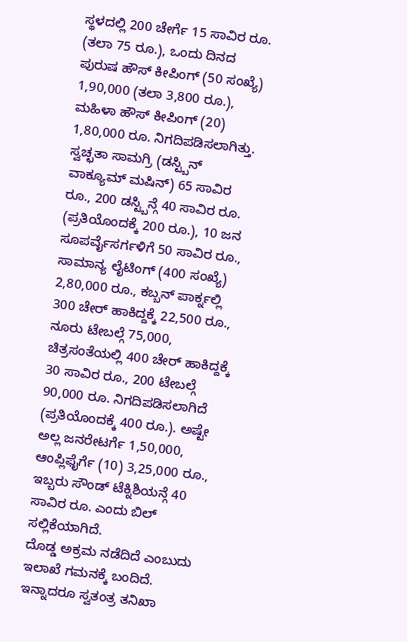ಸ್ಥಳದಲ್ಲಿ 200 ಚೇರ್ಗೆ 15 ಸಾವಿರ ರೂ. (ತಲಾ 75 ರೂ.), ಒಂದು ದಿನದ ಪುರುಷ ಹೌಸ್ ಕೀಪಿಂಗ್ (50 ಸಂಖ್ಯೆ) 1,90,000 (ತಲಾ 3,800 ರೂ.), ಮಹಿಳಾ ಹೌಸ್ ಕೀಪಿಂಗ್ (20) 1,80,000 ರೂ. ನಿಗದಿಪಡಿಸಲಾಗಿತ್ತು. ಸ್ವಚ್ಛತಾ ಸಾಮಗ್ರಿ (ಡಸ್ಟ್ಬಿನ್ ವಾಕ್ಯೂಮ್ ಮಷಿನ್) 65 ಸಾವಿರ ರೂ., 200 ಡಸ್ಟ್ಬಿನ್ಗೆ 40 ಸಾವಿರ ರೂ. (ಪ್ರತಿಯೊಂದಕ್ಕೆ 200 ರೂ.), 10 ಜನ ಸೂಪರ್ವೈಸರ್ಗಳಿಗೆ 50 ಸಾವಿರ ರೂ., ಸಾಮಾನ್ಯ ಲೈಟಿಂಗ್ (400 ಸಂಖ್ಯೆ) 2,80,000 ರೂ., ಕಬ್ಬನ್ ಪಾರ್ಕ್ನಲ್ಲಿ 300 ಚೇರ್ ಹಾಕಿದ್ದಕ್ಕೆ 22,500 ರೂ., ನೂರು ಟೇಬಲ್ಗೆ 75,000, ಚಿತ್ರಸಂತೆಯಲ್ಲಿ 400 ಚೇರ್ ಹಾಕಿದ್ದಕ್ಕೆ 30 ಸಾವಿರ ರೂ., 200 ಟೇಬಲ್ಗೆ 90,000 ರೂ. ನಿಗದಿಪಡಿಸಲಾಗಿದೆ (ಪ್ರತಿಯೊಂದಕ್ಕೆ 400 ರೂ.). ಅಷ್ಟೇ ಅಲ್ಲ ಜನರೇಟರ್ಗೆ 1,50,000, ಆಂಪ್ಲಿಫೈರ್ಗೆ (10) 3,25,000 ರೂ., ಇಬ್ಬರು ಸೌಂಡ್ ಟೆಕ್ನಿಶಿಯನ್ಗೆ 40 ಸಾವಿರ ರೂ. ಎಂದು ಬಿಲ್ ಸಲ್ಲಿಕೆಯಾಗಿದೆ.
ದೊಡ್ಡ ಅಕ್ರಮ ನಡೆದಿದೆ ಎಂಬುದು ಇಲಾಖೆ ಗಮನಕ್ಕೆ ಬಂದಿದೆ. ಇನ್ನಾದರೂ ಸ್ವತಂತ್ರ ತನಿಖಾ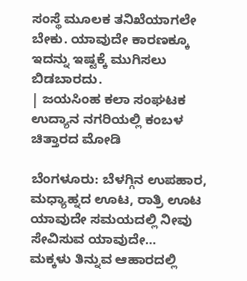ಸಂಸ್ಥೆ ಮೂಲಕ ತನಿಖೆಯಾಗಲೇ ಬೇಕು. ಯಾವುದೇ ಕಾರಣಕ್ಕೂ ಇದನ್ನು ಇಷ್ಟಕ್ಕೆ ಮುಗಿಸಲು ಬಿಡಬಾರದು.
| ಜಯಸಿಂಹ ಕಲಾ ಸಂಘಟಕ
ಉದ್ಯಾನ ನಗರಿಯಲ್ಲಿ ಕಂಬಳ ಚಿತ್ತಾರದ ಮೋಡಿ

ಬೆಂಗಳೂರು: ಬೆಳಗ್ಗಿನ ಉಪಹಾರ, ಮಧ್ಯಾಹ್ನದ ಊಟ, ರಾತ್ರಿ ಊಟ ಯಾವುದೇ ಸಮಯದಲ್ಲಿ ನೀವು ಸೇವಿಸುವ ಯಾವುದೇ…
ಮಕ್ಕಳು ತಿನ್ನುವ ಆಹಾರದಲ್ಲಿ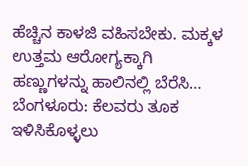ಹೆಚ್ಚಿನ ಕಾಳಜಿ ವಹಿಸಬೇಕು. ಮಕ್ಕಳ ಉತ್ತಮ ಆರೋಗ್ಯಕ್ಕಾಗಿ ಹಣ್ಣುಗಳನ್ನು ಹಾಲಿನಲ್ಲಿ ಬೆರೆಸಿ…
ಬೆಂಗಳೂರು: ಕೆಲವರು ತೂಕ ಇಳಿಸಿಕೊಳ್ಳಲು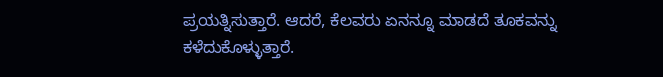ಪ್ರಯತ್ನಿಸುತ್ತಾರೆ. ಆದರೆ, ಕೆಲವರು ಏನನ್ನೂ ಮಾಡದೆ ತೂಕವನ್ನು ಕಳೆದುಕೊಳ್ಳುತ್ತಾರೆ.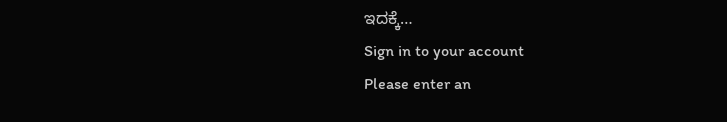ಇದಕ್ಕೆ…
Sign in to your account
Please enter an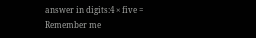answer in digits:4 × five =
Remember me